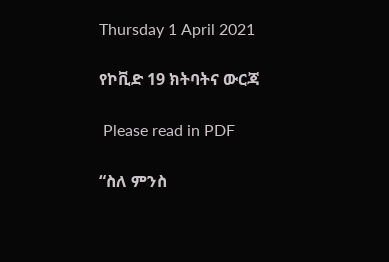Thursday 1 April 2021

የኮቪድ 19 ክትባትና ውርጃ

 Please read in PDF

“ስለ ምንስ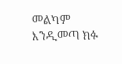መልካም እንዲመጣ ክፉ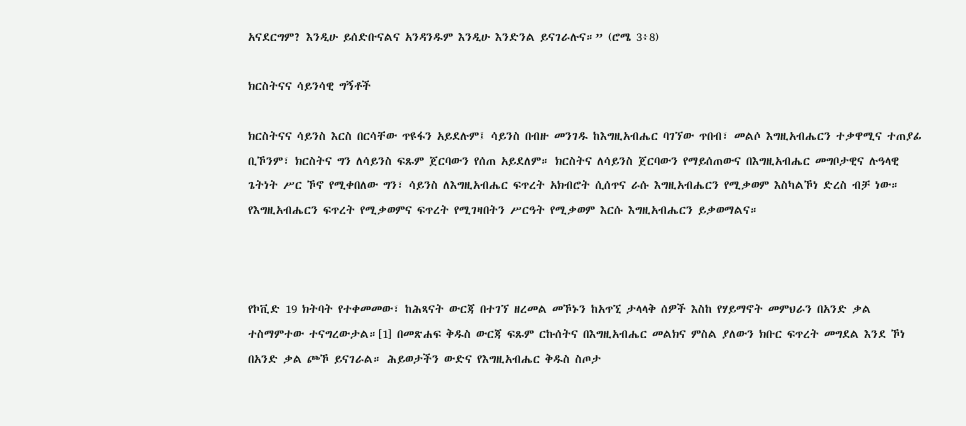አናደርግም? እንዲሁ ይሰድቡናልና አንዳንዱም እንዲሁ እንድንል ይናገራሉና።” (ሮሜ 3፥8)

ክርስትናና ሳይንሳዊ ግኝቶች

ክርስትናና ሳይንስ እርስ በርሳቸው ጥዩፋን አይደሉም፤ ሳይንስ በብዙ መንገዱ ከእግዚአብሔር ባገኘው ጥበብ፣ መልሶ እግዚአብሔርን ተቃዋሚና ተጠያፊ ቢኾንም፣ ክርስትና ግን ለሳይንስ ፍጹም ጀርባውን የሰጠ አይደለም። ክርስትና ለሳይንስ ጀርባውን የማይሰጠውና በእግዚአብሔር መግቦታዊና ሉዓላዊ ጌትነት ሥር ኾኖ የሚቀበለው ግን፣ ሳይንስ ለእግዚአብሔር ፍጥረት አክብሮት ሲሰጥና ራሱ እግዚአብሔርን የሚቃወም እስካልኾነ ድረስ ብቻ ነው። የእግዚአብሔርን ፍጥረት የሚቃወምና ፍጥረት የሚገዛበትን ሥርዓት የሚቃወም እርሱ እግዚአብሔርን ይቃወማልና።



የኮቪድ 19 ክትባት የተቀመመው፣ ከሕጻናት ውርጃ በተገኘ ዘረመል መኾኑን ከአጥኚ ታላላቅ ሰዎች እስከ የሃይማኖት መምህራን በአንድ ቃል ተስማምተው ተናግረውታል።[1] በመጽሐፍ ቅዱስ ውርጃ ፍጹም ርኩሰትና በእግዚአብሔር መልክና ምስል ያለውን ክቡር ፍጥረት መግደል እንደ ኾነ በአንድ ቃል ጮኾ ይናገራል። ሕይወታችን ውድና የእግዚአብሔር ቅዱስ ስጦታ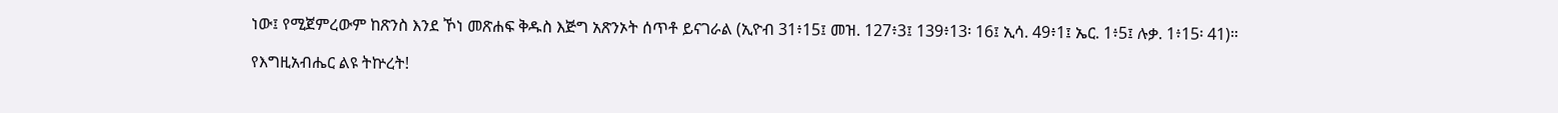ነው፤ የሚጀምረውም ከጽንስ እንደ ኾነ መጽሐፍ ቅዱስ እጅግ አጽንኦት ሰጥቶ ይናገራል (ኢዮብ 31፥15፤ መዝ. 127፥3፤ 139፥13፡ 16፤ ኢሳ. 49፥1፤ ኤር. 1፥5፤ ሉቃ. 1፥15፡ 41)።

የእግዚአብሔር ልዩ ትኵረት!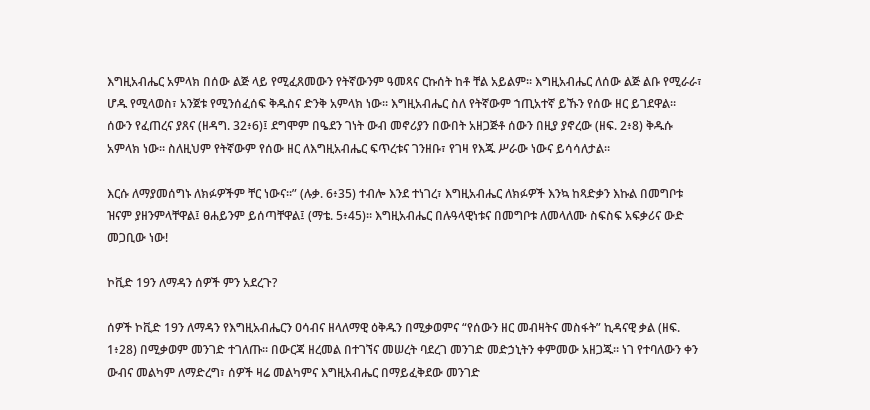እግዚአብሔር አምላክ በሰው ልጅ ላይ የሚፈጸመውን የትኛውንም ዓመጻና ርኩሰት ከቶ ቸል አይልም። እግዚአብሔር ለሰው ልጅ ልቡ የሚራራ፣ ሆዱ የሚላወስ፣ አንጀቱ የሚንሰፈሰፍ ቅዱስና ድንቅ አምላክ ነው። እግዚአብሔር ስለ የትኛውም ኀጢአተኛ ይኹን የሰው ዘር ይገደዋል። ሰውን የፈጠረና ያጸና (ዘዳግ. 32፥6)፤ ደግሞም በዔደን ገነት ውብ መኖሪያን በውበት አዘጋጅቶ ሰውን በዚያ ያኖረው (ዘፍ. 2፥8) ቅዱሱ አምላክ ነው። ስለዚህም የትኛውም የሰው ዘር ለእግዚአብሔር ፍጥረቱና ገንዘቡ፣ የገዛ የእጁ ሥራው ነውና ይሳሳለታል።

እርሱ ለማያመሰግኑ ለክፉዎችም ቸር ነውና።” (ሉቃ. 6፥35) ተብሎ እንደ ተነገረ፣ እግዚአብሔር ለክፉዎች እንኳ ከጻድቃን እኩል በመግቦቱ ዝናም ያዘንምላቸዋል፤ ፀሐይንም ይሰጣቸዋል፤ (ማቴ. 5፥45)። እግዚአብሔር በሉዓላዊነቱና በመግቦቱ ለመላለሙ ስፍስፍ አፍቃሪና ውድ መጋቢው ነው!

ኮቪድ 19ን ለማዳን ሰዎች ምን አደረጉ?

ሰዎች ኮቪድ 19ን ለማዳን የእግዚአብሔርን ዐሳብና ዘላለማዊ ዕቅዱን በሚቃወምና “የሰውን ዘር መብዛትና መስፋት” ኪዳናዊ ቃል (ዘፍ. 1፥28) በሚቃወም መንገድ ተገለጡ። በውርጃ ዘረመል በተገኘና መሠረት ባደረገ መንገድ መድኃኒትን ቀምመው አዘጋጁ። ነገ የተባለውን ቀን ውብና መልካም ለማድረግ፣ ሰዎች ዛሬ መልካምና እግዚአብሔር በማይፈቅደው መንገድ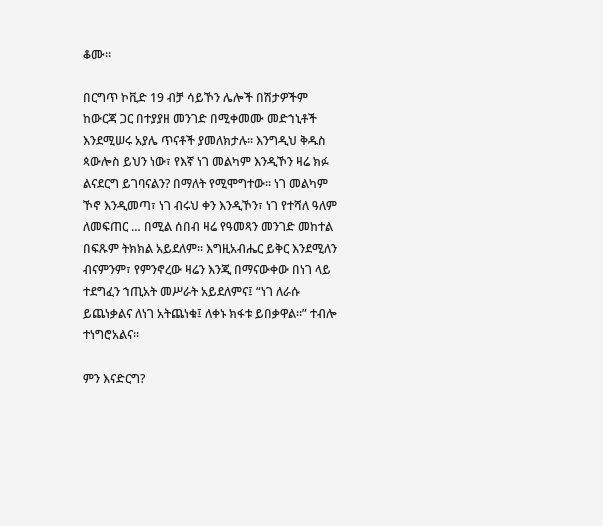ቆሙ።

በርግጥ ኮቪድ 19 ብቻ ሳይኾን ሌሎች በሽታዎችም ከውርጃ ጋር በተያያዘ መንገድ በሚቀመሙ መድኀኒቶች እንደሚሠሩ አያሌ ጥናቶች ያመለክታሉ። እንግዲህ ቅዱስ ጳውሎስ ይህን ነው፣ የእኛ ነገ መልካም እንዲኾን ዛሬ ክፉ ልናደርግ ይገባናልን? በማለት የሚሞግተው። ነገ መልካም ኾኖ እንዲመጣ፣ ነገ ብሩህ ቀን እንዲኾን፣ ነገ የተሻለ ዓለም ለመፍጠር … በሚል ሰበብ ዛሬ የዓመጻን መንገድ መከተል በፍጹም ትክክል አይደለም። እግዚአብሔር ይቅር እንደሚለን ብናምንም፣ የምንኖረው ዛሬን እንጂ በማናውቀው በነገ ላይ ተደግፈን ኀጢአት መሥራት አይደለምና፤ “ነገ ለራሱ ይጨነቃልና ለነገ አትጨነቁ፤ ለቀኑ ክፋቱ ይበቃዋል።” ተብሎ ተነግሮአልና።

ምን እናድርግ?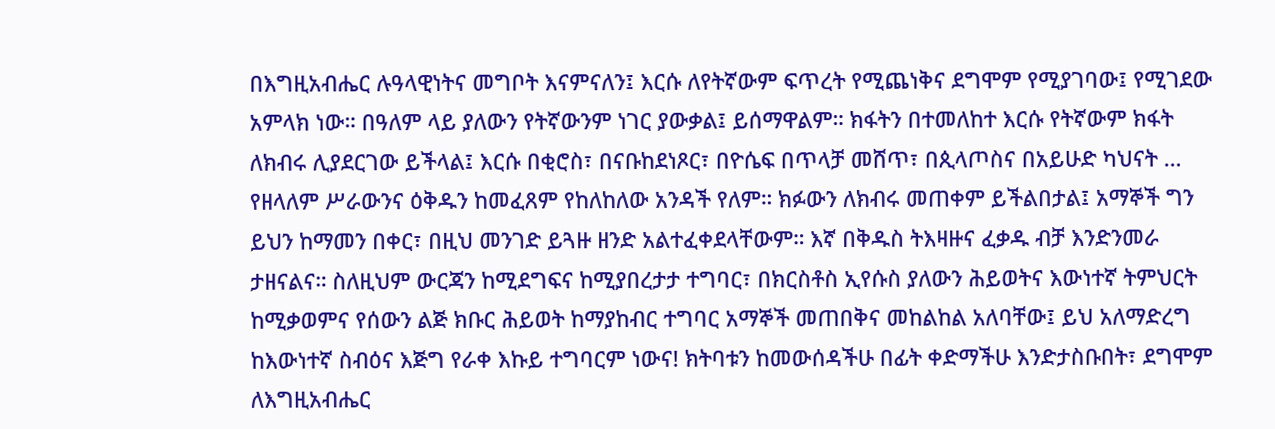በእግዚአብሔር ሉዓላዊነትና መግቦት እናምናለን፤ እርሱ ለየትኛውም ፍጥረት የሚጨነቅና ደግሞም የሚያገባው፤ የሚገደው አምላክ ነው። በዓለም ላይ ያለውን የትኛውንም ነገር ያውቃል፤ ይሰማዋልም። ክፋትን በተመለከተ እርሱ የትኛውም ክፋት ለክብሩ ሊያደርገው ይችላል፤ እርሱ በቂሮስ፣ በናቡከደነጾር፣ በዮሴፍ በጥላቻ መሸጥ፣ በጲላጦስና በአይሁድ ካህናት … የዘላለም ሥራውንና ዕቅዱን ከመፈጸም የከለከለው አንዳች የለም። ክፉውን ለክብሩ መጠቀም ይችልበታል፤ አማኞች ግን ይህን ከማመን በቀር፣ በዚህ መንገድ ይጓዙ ዘንድ አልተፈቀደላቸውም። እኛ በቅዱስ ትእዛዙና ፈቃዱ ብቻ እንድንመራ ታዘናልና። ስለዚህም ውርጃን ከሚደግፍና ከሚያበረታታ ተግባር፣ በክርስቶስ ኢየሱስ ያለውን ሕይወትና እውነተኛ ትምህርት ከሚቃወምና የሰውን ልጅ ክቡር ሕይወት ከማያከብር ተግባር አማኞች መጠበቅና መከልከል አለባቸው፤ ይህ አለማድረግ ከእውነተኛ ስብዕና እጅግ የራቀ እኩይ ተግባርም ነውና! ክትባቱን ከመውሰዳችሁ በፊት ቀድማችሁ እንድታስቡበት፣ ደግሞም ለእግዚአብሔር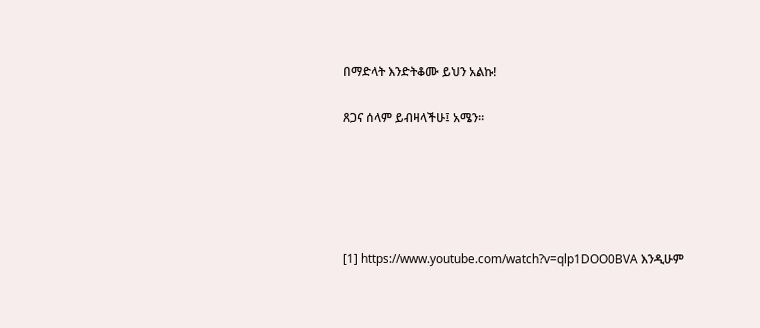በማድላት እንድትቆሙ ይህን አልኩ!

ጸጋና ሰላም ይብዛላችሁ፤ አሜን።





[1] https://www.youtube.com/watch?v=qlp1DOO0BVA እንዲሁም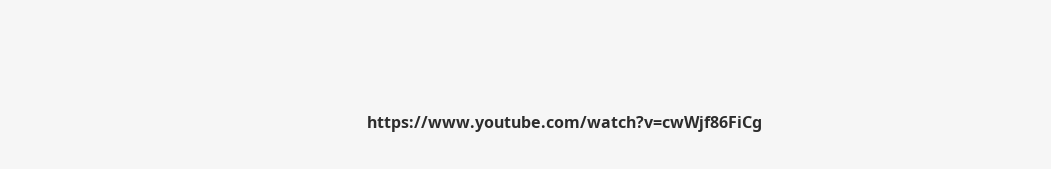https://www.youtube.com/watch?v=cwWjf86FiCg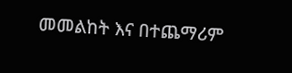መመልከት እና በተጨማሪም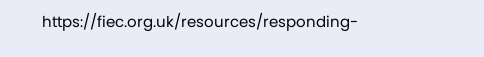https://fiec.org.uk/resources/responding-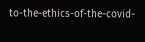to-the-ethics-of-the-covid-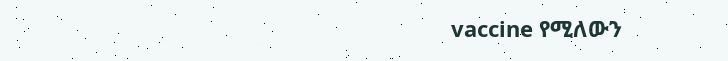vaccine የሚለውን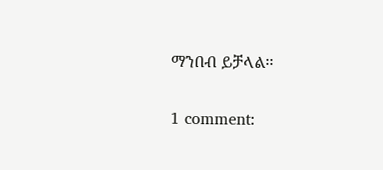ማንበብ ይቻላል፡፡

1 comment: